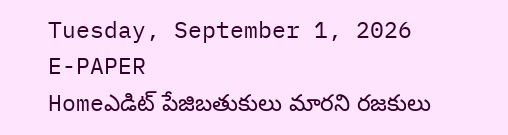Tuesday, September 1, 2026
E-PAPER
Homeఎడిట్ పేజిబతుకులు మారని రజకులు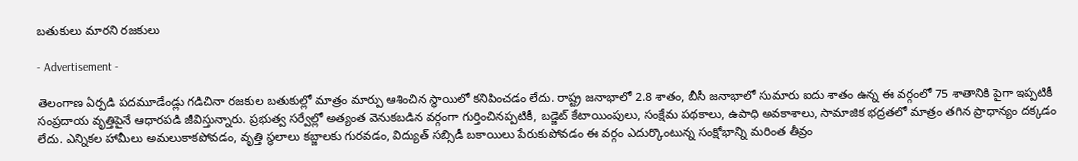బతుకులు మారని రజకులు

- Advertisement -

తెలంగాణ ఏర్పడి పదమూడేండ్లు గడిచినా రజకుల బతుకుల్లో మాత్రం మార్పు ఆశించిన స్థాయిలో కనిపించడం లేదు. రాష్ట్ర జనాభాలో 2.8 శాతం, బీసీ జనాభాలో సుమారు ఐదు శాతం ఉన్న ఈ వర్గంలో 75 శాతానికి పైగా ఇప్పటికీ సంప్రదాయ వృత్తిపైనే ఆధారపడి జీవిస్తున్నారు. ప్రభుత్వ సర్వేల్లో అత్యంత వెనుకబడిన వర్గంగా గుర్తించినప్పటికీ, బడ్జెట్‌ కేటాయింపులు, సంక్షేమ పథకాలు, ఉపాధి అవకాశాలు, సామాజిక భద్రతలో మాత్రం తగిన ప్రాధాన్యం దక్కడం లేదు. ఎన్నికల హామీలు అమలుకాకపోవడం, వృత్తి స్థలాలు కబ్జాలకు గురవడం, విద్యుత్‌ సబ్సిడీ బకాయిలు పేరుకుపోవడం ఈ వర్గం ఎదుర్కొంటున్న సంక్షోభాన్ని మరింత తీవ్రం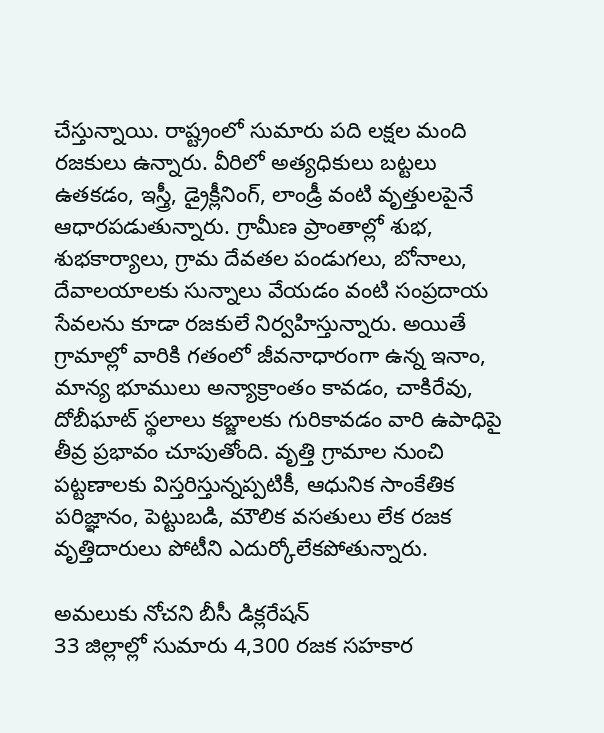చేస్తున్నాయి. రాష్ట్రంలో సుమారు పది లక్షల మంది రజకులు ఉన్నారు. వీరిలో అత్యధికులు బట్టలు ఉతకడం, ఇస్త్రీ, డ్రైక్లీనింగ్‌, లాండ్రీ వంటి వృత్తులపైనే ఆధారపడుతున్నారు. గ్రామీణ ప్రాంతాల్లో శుభ, శుభకార్యాలు, గ్రామ దేవతల పండుగలు, బోనాలు, దేవాలయాలకు సున్నాలు వేయడం వంటి సంప్రదాయ సేవలను కూడా రజకులే నిర్వహిస్తున్నారు. అయితే గ్రామాల్లో వారికి గతంలో జీవనాధారంగా ఉన్న ఇనాం, మాన్య భూములు అన్యాక్రాంతం కావడం, చాకిరేవు, దోబీఘాట్‌ స్థలాలు కబ్జాలకు గురికావడం వారి ఉపాధిపై తీవ్ర ప్రభావం చూపుతోంది. వృత్తి గ్రామాల నుంచి పట్టణాలకు విస్తరిస్తున్నప్పటికీ, ఆధునిక సాంకేతిక పరిజ్ఞానం, పెట్టుబడి, మౌలిక వసతులు లేక రజక వృత్తిదారులు పోటీని ఎదుర్కోలేకపోతున్నారు.

అమలుకు నోచని బీసీ డిక్లరేషన్‌
33 జిల్లాల్లో సుమారు 4,300 రజక సహకార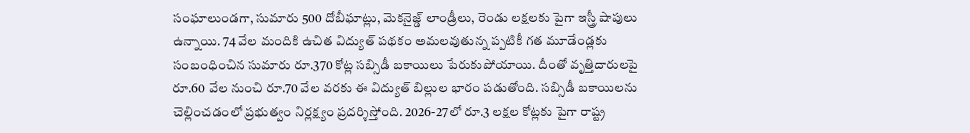సంఘాలుండగా, సుమారు 500 దోబీఘాట్లు, మెకనైజ్డ్‌ లాండ్రీలు, రెండు లక్షలకు పైగా ఇస్త్రీ షాపులు ఉన్నాయి. 74 వేల మందికి ఉచిత విద్యుత్‌ పథకం అమలవుతున్న ప్పటికీ గత మూడేండ్లకు సంబంధించిన సుమారు రూ.370 కోట్ల సబ్సిడీ బకాయిలు పేరుకుపోయాయి. దీంతో వృత్తిదారులపై రూ.60 వేల నుంచి రూ.70 వేల వరకు ఈ విద్యుత్‌ బిల్లుల భారం పడుతోంది. సబ్సిడీ బకాయిలను చెల్లించడంలో ప్రభుత్వం నిర్లక్ష్యం ప్రదర్శిస్తోంది. 2026-27లో రూ.3 లక్షల కోట్లకు పైగా రాష్ట్ర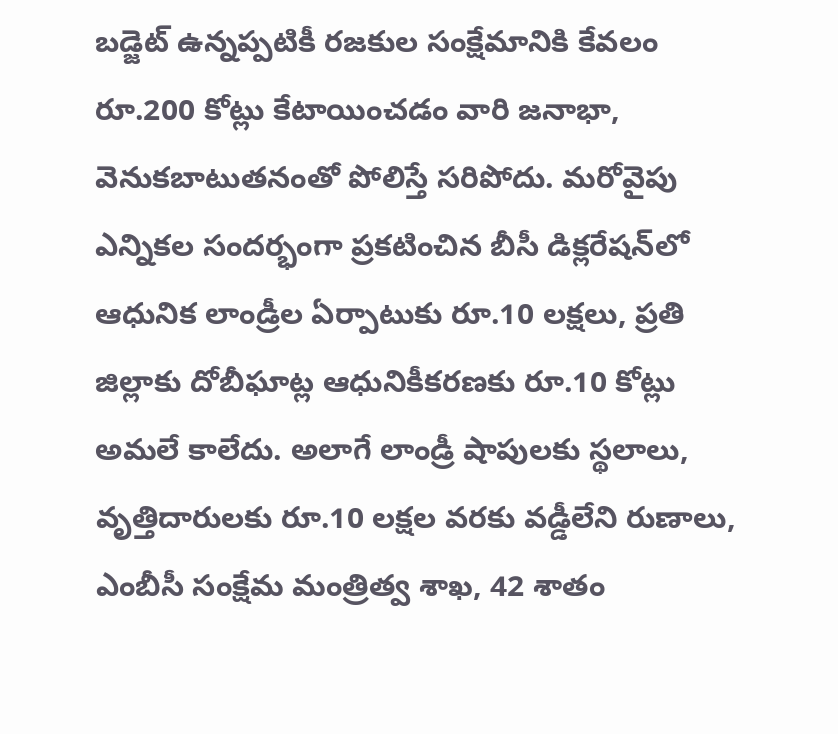బడ్జెట్‌ ఉన్నప్పటికీ రజకుల సంక్షేమానికి కేవలం రూ.200 కోట్లు కేటాయించడం వారి జనాభా, వెనుకబాటుతనంతో పోలిస్తే సరిపోదు. మరోవైపు ఎన్నికల సందర్భంగా ప్రకటించిన బీసీ డిక్లరేషన్‌లో ఆధునిక లాండ్రీల ఏర్పాటుకు రూ.10 లక్షలు, ప్రతి జిల్లాకు దోబీఘాట్ల ఆధునికీకరణకు రూ.10 కోట్లు అమలే కాలేదు. అలాగే లాండ్రీ షాపులకు స్థలాలు, వృత్తిదారులకు రూ.10 లక్షల వరకు వడ్డీలేని రుణాలు, ఎంబీసీ సంక్షేమ మంత్రిత్వ శాఖ, 42 శాతం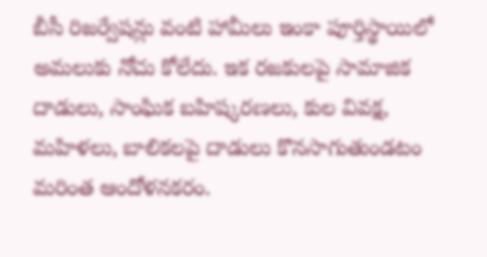బీసీ రిజర్వేషన్లు వంటి హామీలు ఇంకా పూర్తిస్థాయిలో అమలుకు నోచు కోలేదు. ఇక రజకులపై సామాజిక దాడులు, సాంఘిక బహిష్కరణలు, కుల వివక్ష, మహిళలు, బాలికలపై దాడులు కొనసాగుతుండటం మరింత ఆందోళనకరం.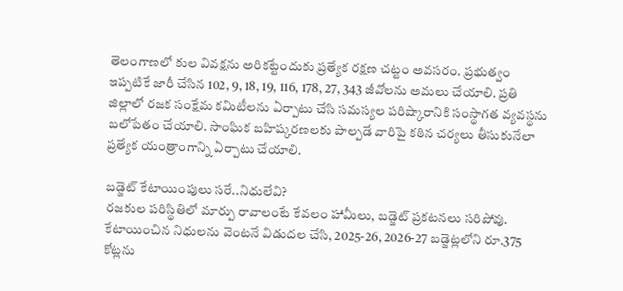తెలంగాణలో కుల వివక్షను అరికట్టేందుకు ప్రత్యేక రక్షణ చట్టం అవసరం. ప్రభుత్వం ఇప్పటికే జారీ చేసిన 102, 9, 18, 19, 116, 178, 27, 343 జీవోలను అమలు చేయాలి. ప్రతి జిల్లాలో రజక సంక్షేమ కమిటీలను ఏర్పాటు చేసి సమస్యల పరిష్కారానికి సంస్థాగత వ్యవస్థను బలోపేతం చేయాలి. సాంఘిక బహిష్కరణలకు పాల్పడే వారిపై కఠిన చర్యలు తీసుకునేలా ప్రత్యేక యంత్రాంగాన్ని ఏర్పాటు చేయాలి.

బడ్జెట్‌ కేటాయింపులు సరే..నిధులేవి?
రజకుల పరిస్థితిలో మార్పు రావాలంటే కేవలం హామీలు, బడ్జెట్‌ ప్రకటనలు సరిపోవు. కేటాయించిన నిధులను వెంటనే విడుదల చేసి, 2025-26, 2026-27 బడ్జెట్లలోని రూ.375 కోట్లను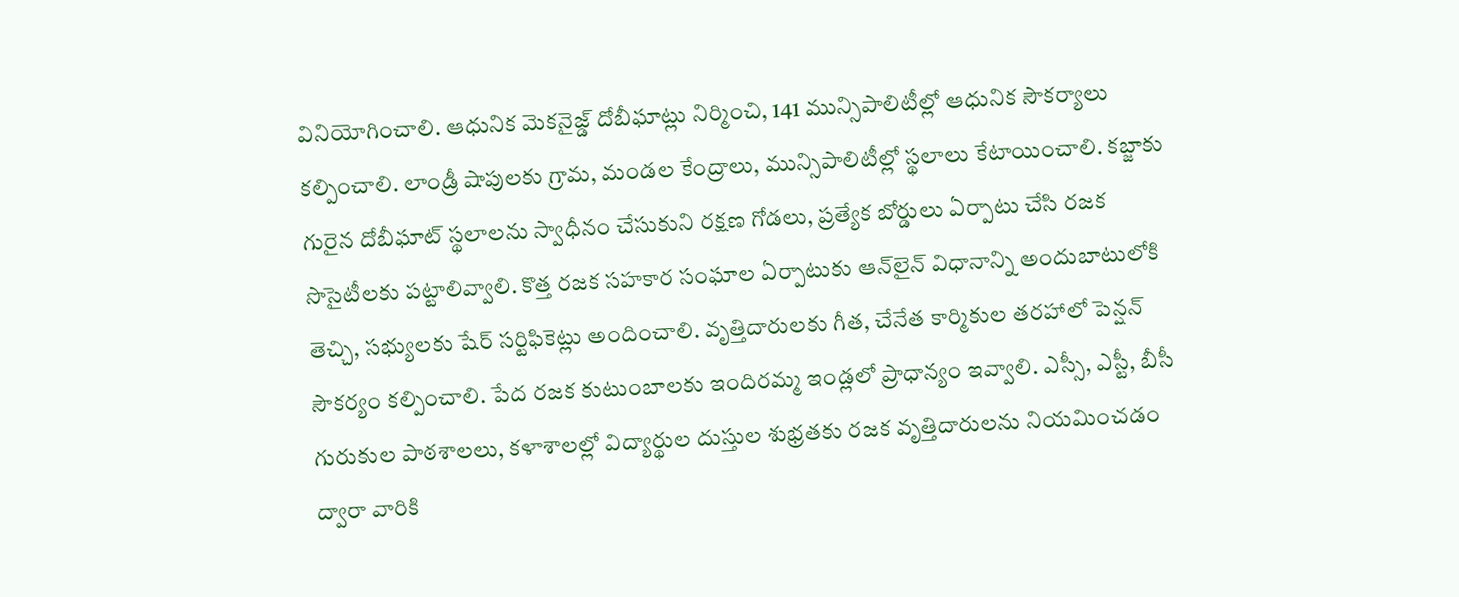వినియోగించాలి. ఆధునిక మెకనైజ్డ్‌ దోబీఘాట్లు నిర్మించి, 141 మున్సిపాలిటీల్లో ఆధునిక సౌకర్యాలు కల్పించాలి. లాండ్రీ షాపులకు గ్రామ, మండల కేంద్రాలు, మున్సిపాలిటీల్లో స్థలాలు కేటాయించాలి. కబ్జాకు గురైన దోబీఘాట్‌ స్థలాలను స్వాధీనం చేసుకుని రక్షణ గోడలు, ప్రత్యేక బోర్డులు ఏర్పాటు చేసి రజక సొసైటీలకు పట్టాలివ్వాలి. కొత్త రజక సహకార సంఘాల ఏర్పాటుకు ఆన్‌లైన్‌ విధానాన్ని అందుబాటులోకి తెచ్చి, సభ్యులకు షేర్‌ సర్టిఫికెట్లు అందించాలి. వృత్తిదారులకు గీత, చేనేత కార్మికుల తరహాలో పెన్షన్‌ సౌకర్యం కల్పించాలి. పేద రజక కుటుంబాలకు ఇందిరమ్మ ఇండ్లలో ప్రాధాన్యం ఇవ్వాలి. ఎస్సీ, ఎస్టీ, బీసీ గురుకుల పాఠశాలలు, కళాశాలల్లో విద్యార్థుల దుస్తుల శుభ్రతకు రజక వృత్తిదారులను నియమించడం ద్వారా వారికి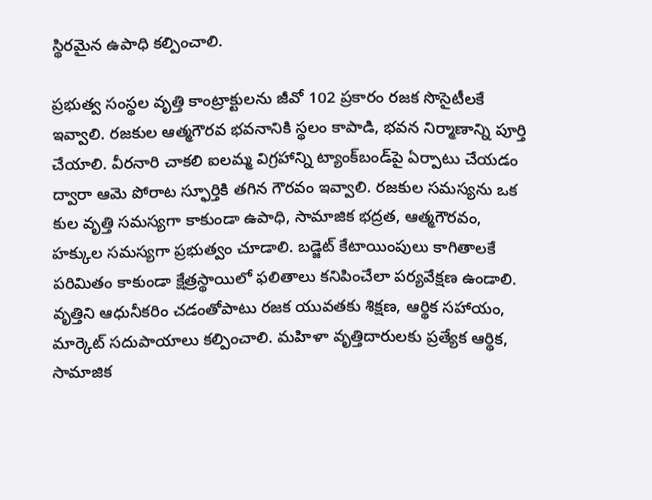స్థిరమైన ఉపాధి కల్పించాలి.

ప్రభుత్వ సంస్థల వృత్తి కాంట్రాక్టులను జీవో 102 ప్రకారం రజక సొసైటీలకే ఇవ్వాలి. రజకుల ఆత్మగౌరవ భవనానికి స్థలం కాపాడి, భవన నిర్మాణాన్ని పూర్తి చేయాలి. వీరనారి చాకలి ఐలమ్మ విగ్రహాన్ని ట్యాంక్‌బండ్‌పై ఏర్పాటు చేయడం ద్వారా ఆమె పోరాట స్ఫూర్తికి తగిన గౌరవం ఇవ్వాలి. రజకుల సమస్యను ఒక కుల వృత్తి సమస్యగా కాకుండా ఉపాధి, సామాజిక భద్రత, ఆత్మగౌరవం, హక్కుల సమస్యగా ప్రభుత్వం చూడాలి. బడ్జెట్‌ కేటాయింపులు కాగితాలకే పరిమితం కాకుండా క్షేత్రస్థాయిలో ఫలితాలు కనిపించేలా పర్యవేక్షణ ఉండాలి. వృత్తిని ఆధునీకరిం చడంతోపాటు రజక యువతకు శిక్షణ, ఆర్థిక సహాయం, మార్కెట్‌ సదుపాయాలు కల్పించాలి. మహిళా వృత్తిదారులకు ప్రత్యేక ఆర్థిక, సామాజిక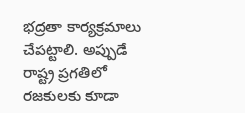భద్రతా కార్యక్రమాలు చేపట్టాలి. అప్పుడే రాష్ట్ర ప్రగతిలో రజకులకు కూడా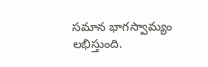సమాన భాగస్వామ్యం లభిస్తుంది.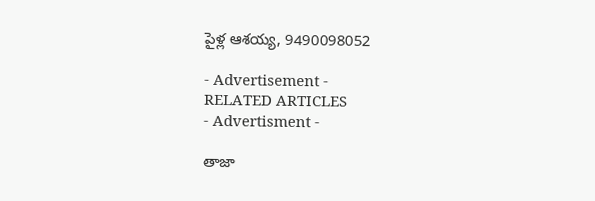పైళ్ల ఆశయ్య, 9490098052

- Advertisement -
RELATED ARTICLES
- Advertisment -

తాజా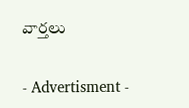వార్తలు

- Advertisment -